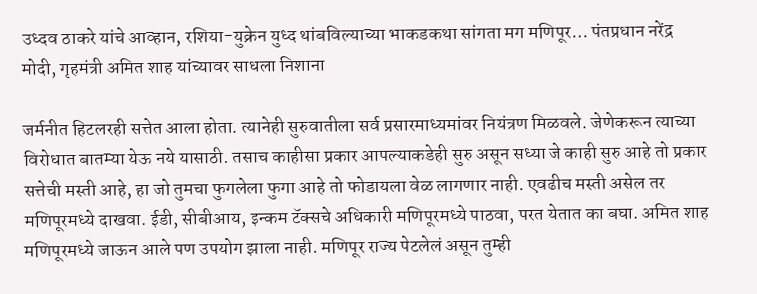उध्दव ठाकरे यांचे आव्हान, रशिया-युक्रेन युध्द थांबविल्याच्या भाकडकथा सांगता मग मणिपूर… पंतप्रधान नरेंद्र मोदी, गृहमंत्री अमित शाह यांच्यावर साधला निशाना

जर्मनीत हिटलरही सत्तेत आला होता. त्यानेही सुरुवातीला सर्व प्रसारमाध्यमांवर नियंत्रण मिळवले. जेणेकरून त्याच्या विरोधात बातम्या येऊ नये यासाठी. तसाच काहीसा प्रकार आपल्याकडेही सुरु असून सध्या जे काही सुरु आहे तो प्रकार सत्तेची मस्ती आहे, हा जो तुमचा फुगलेला फुगा आहे तो फोडायला वेळ लागणार नाही. एवढीच मस्ती असेल तर मणिपूरमध्ये दाखवा. ईडी, सीबीआय, इन्कम टॅक्सचे अधिकारी मणिपूरमध्ये पाठवा, परत येतात का बघा. अमित शाह मणिपूरमध्ये जाऊन आले पण उपयोग झाला नाही. मणिपूर राज्य पेटलेलं असून तुम्ही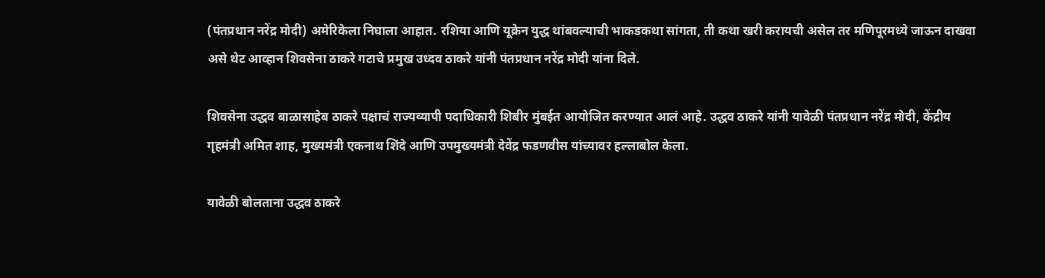(पंतप्रधान नरेंद्र मोदी) अमेरिकेला निघाला आहात. रशिया आणि यूक्रेन युद्ध थांबवल्याची भाकडकथा सांगता, ती कथा खरी करायची असेल तर मणिपूरमध्ये जाऊन दाखवा असे थेट आव्हान शिवसेना ठाकरे गटाचे प्रमुख उध्दव ठाकरे यांनी पंतप्रधान नरेंद्र मोदी यांना दिले.

शिवसेना उद्धव बाळासाहेब ठाकरे पक्षाचं राज्यव्यापी पदाधिकारी शिबीर मुंबईत आयोजित करण्यात आलं आहे. उद्धव ठाकरे यांनी यावेळी पंतप्रधान नरेंद्र मोदी, केंद्रीय गृहमंत्री अमित शाह, मुख्यमंत्री एकनाथ शिंदे आणि उपमुख्यमंत्री देवेंद्र फडणवीस यांच्यावर हल्लाबोल केला.

यावेळी बोलताना उद्धव ठाकरे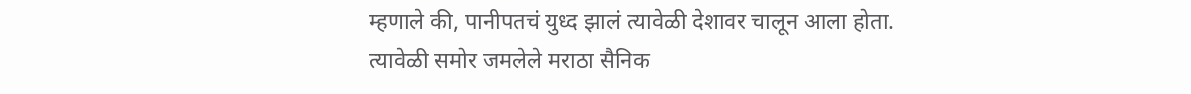म्हणाले की, पानीपतचं युध्द झालं त्यावेळी देशावर चालून आला होता. त्यावेळी समोर जमलेले मराठा सैनिक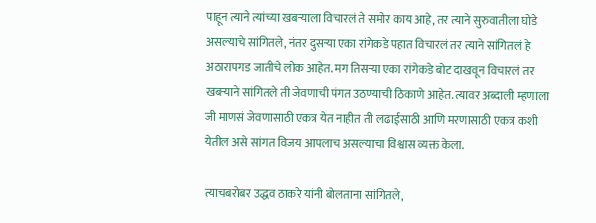पाहून त्याने त्यांच्या खबऱ्याला विचारलं ते समोर काय आहे, तर त्याने सुरुवातीला घोडे असल्याचे सांगितले, नंतर दुसऱ्या एका रांगेकडे पहात विचारलं तर त्याने सांगितलं हे अठारापगड जातीचे लोक आहेत. मग तिसऱ्या एका रांगेकडे बोट दाखवून विचारलं तर खबऱ्याने सांगितले ती जेवणाची पंगत उठण्याची ठिकाणे आहेत. त्यावर अब्दाली म्हणाला जी माणसं जेवणासाठी एकत्र येत नाहीत ती लढाईसाठी आणि मरणासाठी एकत्र कशी येतील असे सांगत विजय आपलाच असल्याचा विश्वास व्यक्त केला.

त्याचबरोबर उद्धव ठाकरे यांनी बोलताना सांगितले,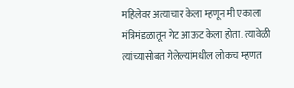महिलेवर अत्याचार केला म्हणून मी एकाला मंत्रिमंडळातून गेट आऊट केला होता. त्यावेळी त्यांच्यासोबत गेलेल्यांमधील लोकच म्हणत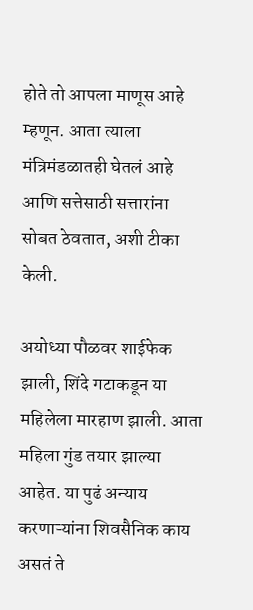होते तो आपला माणूस आहे म्हणून. आता त्याला मंत्रिमंडळातही घेतलं आहे आणि सत्तेसाठी सत्तारांना सोबत ठेवतात, अशी टीका केली.

अयोध्या पौळवर शाईफेक झाली, शिंदे गटाकडून या महिलेला मारहाण झाली. आता महिला गुंड तयार झाल्या आहेत. या पुढं अन्याय करणाऱ्यांना शिवसैनिक काय असतं ते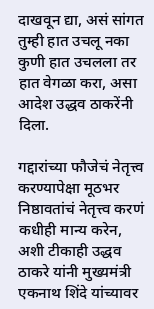दाखवून द्या, असं सांगत तुम्ही हात उचलू नका कुणी हात उचलला तर हात वेगळा करा, असा आदेश उद्धव ठाकरेंनी दिला.

गद्दारांच्या फौजेचं नेतृत्त्व करण्यापेक्षा मूठभर निष्ठावतांचं नेतृत्त्व करणं कधीही मान्य करेन, अशी टीकाही उद्धव ठाकरे यांनी मुख्यमंत्री एकनाथ शिंदे यांच्यावर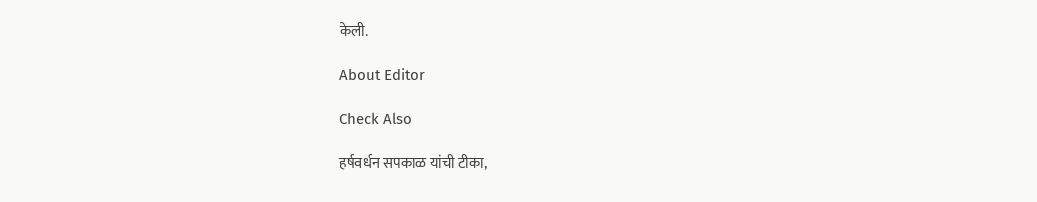केली.

About Editor

Check Also

हर्षवर्धन सपकाळ यांची टीका,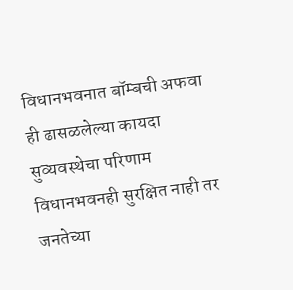विधानभवनात बॉम्बची अफवा ही ढासळलेल्या कायदा सुव्यवस्थेचा परिणाम विधानभवनही सुरक्षित नाही तर जनतेच्या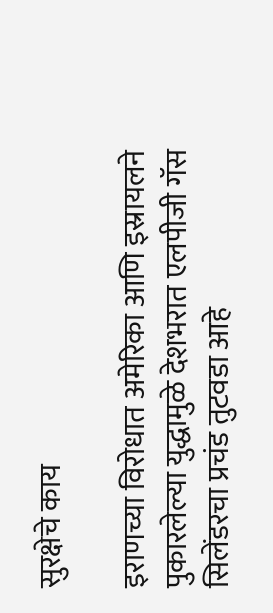सुरक्षेचे काय

इराणच्या विरोधात अमेरिका आणि इस्रायलने पुकारलेल्या युद्धामुळे देशभरात एलपीजी गॅस सिलेंडरचा प्रचंड तुटवडा आहे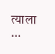त्याला …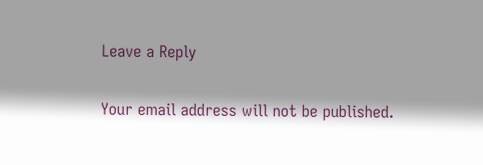Leave a Reply

Your email address will not be published.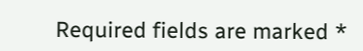Required fields are marked *